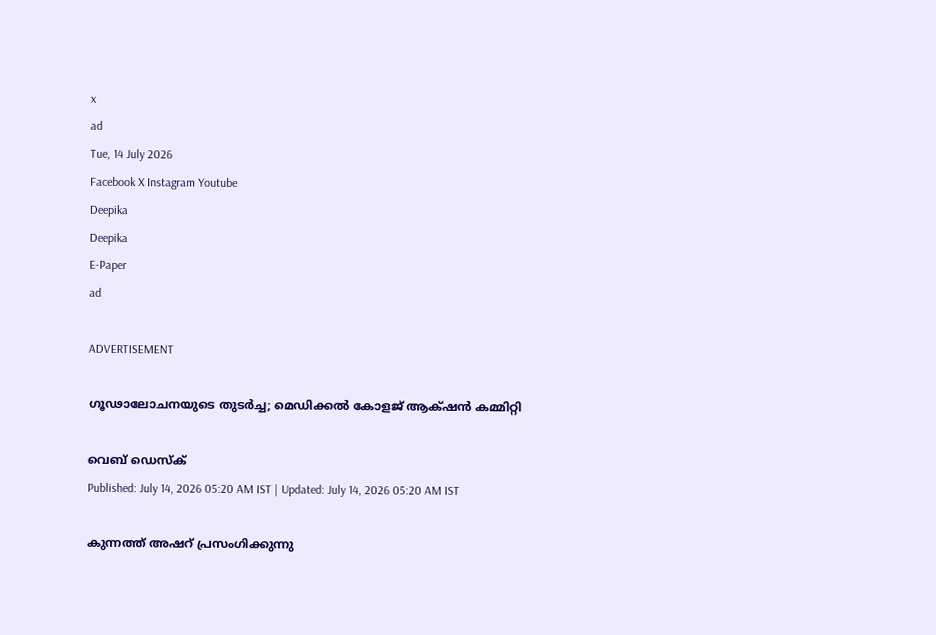x
ad
Tue, 14 July 2026
Facebook X Instagram Youtube
Deepika
Deepika
E-Paper
ad

ADVERTISEMENT

ഗൂഢാലോചനയുടെ തുടര്‍ച്ച; മെഡിക്കല്‍ കോളജ് ആക്‌ഷന്‍ കമ്മിറ്റി

വെബ് ഡെസ്ക്
Published: July 14, 2026 05:20 AM IST | Updated: July 14, 2026 05:20 AM IST

കുന്നത്ത് അഷറ് പ്രസംഗിക്കുന്നു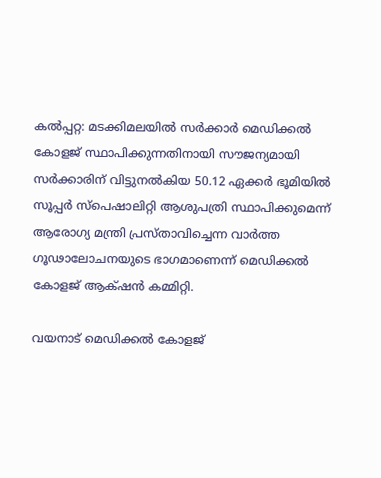കല്‍പ്പറ്റ: മടക്കിമലയില്‍ സര്‍ക്കാര്‍ മെഡിക്കല്‍ കോളജ് സ്ഥാപിക്കുന്നതിനായി സൗജന്യമായി സര്‍ക്കാരിന് വിട്ടുനല്‍കിയ 50.12 ഏക്കര്‍ ഭൂമിയില്‍ സൂപ്പര്‍ സ്‌പെഷാലിറ്റി ആശുപത്രി സ്ഥാപിക്കുമെന്ന് ആരോഗ്യ മന്ത്രി പ്രസ്താവിച്ചെന്ന വാര്‍ത്ത ഗൂഢാലോചനയുടെ ഭാഗമാണെന്ന് മെഡിക്കല്‍ കോളജ് ആക്‌ഷന്‍ കമ്മിറ്റി.

വയനാട് മെഡിക്കല്‍ കോളജ്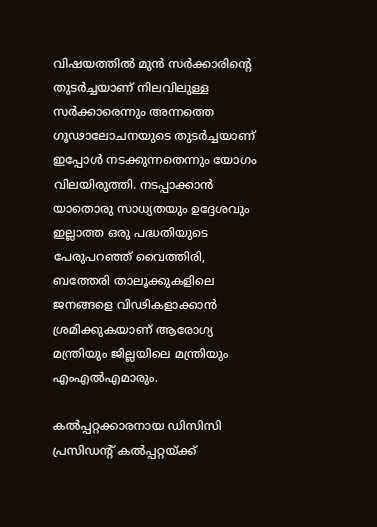വിഷയത്തില്‍ മുന്‍ സര്‍ക്കാരിന്‍റെ തുടര്‍ച്ചയാണ് നിലവിലുള്ള സര്‍ക്കാരെന്നും അന്നത്തെ ഗൂഢാലോചനയുടെ തുടര്‍ച്ചയാണ് ഇപ്പോള്‍ നടക്കുന്നതെന്നും യോഗം വിലയിരുത്തി. നടപ്പാക്കാന്‍ യാതൊരു സാധ്യതയും ഉദ്ദേശവും ഇല്ലാത്ത ഒരു പദ്ധതിയുടെ പേരുപറഞ്ഞ് വൈത്തിരി, ബത്തേരി താലൂക്കുകളിലെ ജനങ്ങളെ വിഢികളാക്കാന്‍ ശ്രമിക്കുകയാണ് ആരോഗ്യ മന്ത്രിയും ജില്ലയിലെ മന്ത്രിയും എംഎല്‍എമാരും.

കല്‍പ്പറ്റക്കാരനായ ഡിസിസി പ്രസിഡന്‍റ് കല്‍പ്പറ്റയ്ക്ക്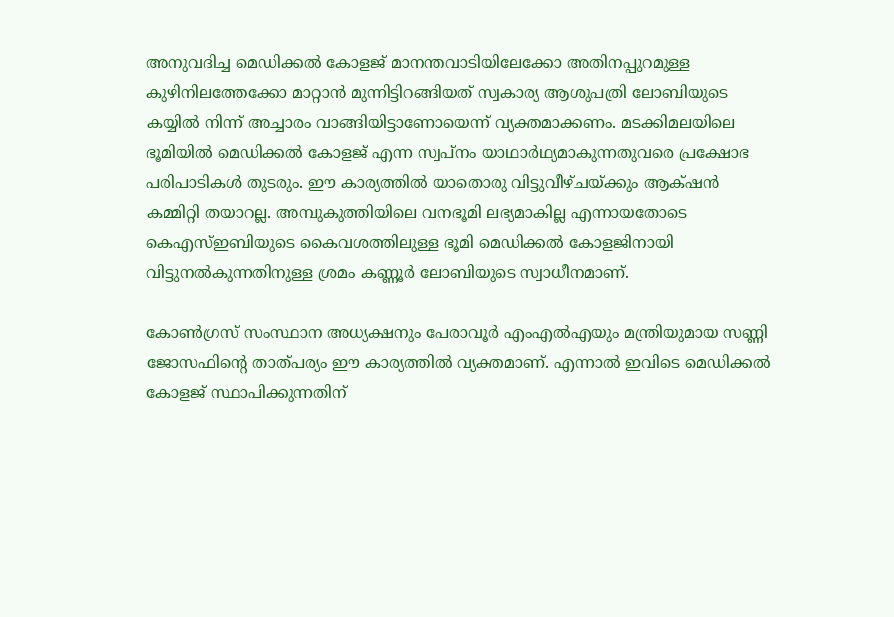അനുവദിച്ച മെഡിക്കല്‍ കോളജ് മാനന്തവാടിയിലേക്കോ അതിനപ്പുറമുള്ള കുഴിനിലത്തേക്കോ മാറ്റാന്‍ മുന്നിട്ടിറങ്ങിയത് സ്വകാര്യ ആശുപത്രി ലോബിയുടെ കയ്യില്‍ നിന്ന് അച്ചാരം വാങ്ങിയിട്ടാണോയെന്ന് വ്യക്തമാക്കണം. മടക്കിമലയിലെ ഭൂമിയില്‍ മെഡിക്കല്‍ കോളജ് എന്ന സ്വപ്‌നം യാഥാര്‍ഥ്യമാകുന്നതുവരെ പ്രക്ഷോഭ പരിപാടികള്‍ തുടരും. ഈ കാര്യത്തില്‍ യാതൊരു വിട്ടുവീഴ്ചയ്ക്കും ആക്‌ഷന്‍ കമ്മിറ്റി തയാറല്ല. അമ്പുകുത്തിയിലെ വനഭൂമി ലഭ്യമാകില്ല എന്നായതോടെ കെഎസ്ഇബിയുടെ കൈവശത്തിലുള്ള ഭൂമി മെഡിക്കല്‍ കോളജിനായി വിട്ടുനല്‍കുന്നതിനുള്ള ശ്രമം കണ്ണൂര്‍ ലോബിയുടെ സ്വാധീനമാണ്.

കോണ്‍ഗ്രസ് സംസ്ഥാന അധ്യക്ഷനും പേരാവൂര്‍ എംഎല്‍എയും മന്ത്രിയുമായ സണ്ണി ജോസഫിന്‍റെ താത്പര്യം ഈ കാര്യത്തില്‍ വ്യക്തമാണ്. എന്നാല്‍ ഇവിടെ മെഡിക്കല്‍ കോളജ് സ്ഥാപിക്കുന്നതിന്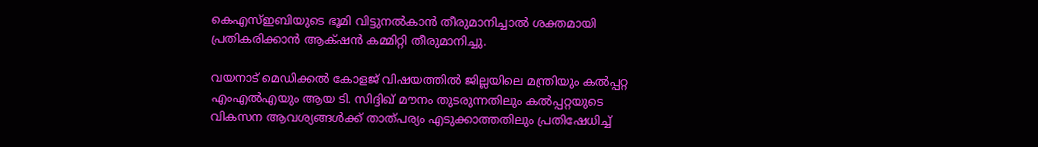കെഎസ്ഇബിയുടെ ഭൂമി വിട്ടുനല്‍കാന്‍ തീരുമാനിച്ചാല്‍ ശക്തമായി പ്രതികരിക്കാന്‍ ആക്‌ഷന്‍ കമ്മിറ്റി തീരുമാനിച്ചു.

വയനാട് മെഡിക്കല്‍ കോളജ് വിഷയത്തില്‍ ജില്ലയിലെ മന്ത്രിയും കല്‍പ്പറ്റ എംഎല്‍എയും ആയ ടി. സിദ്ദിഖ് മൗനം തുടരുന്നതിലും കല്‍പ്പറ്റയുടെ വികസന ആവശ്യങ്ങള്‍ക്ക് താത്പര്യം എടുക്കാത്തതിലും പ്രതിഷേധിച്ച്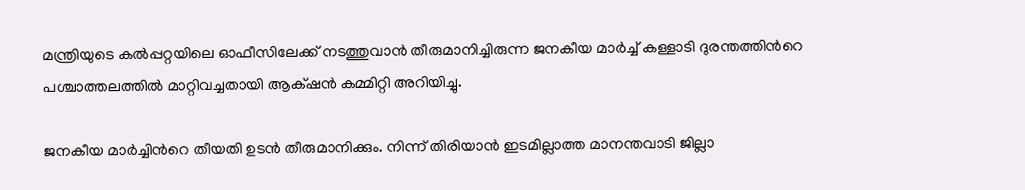മന്ത്രിയുടെ കല്‍പ്പറ്റയിലെ ഓഫീസിലേക്ക് നടത്തുവാന്‍ തീരുമാനിച്ചിരുന്ന ജനകീയ മാര്‍ച്ച് കള്ളാടി ദുരന്തത്തിന്‍റെ പശ്ചാത്തലത്തില്‍ മാറ്റിവച്ചതായി ആക്‌ഷന്‍ കമ്മിറ്റി അറിയിച്ചു.

ജനകീയ മാര്‍ച്ചിന്‍റെ തീയതി ഉടന്‍ തീരുമാനിക്കും. നിന്ന് തിരിയാന്‍ ഇടമില്ലാത്ത മാനന്തവാടി ജില്ലാ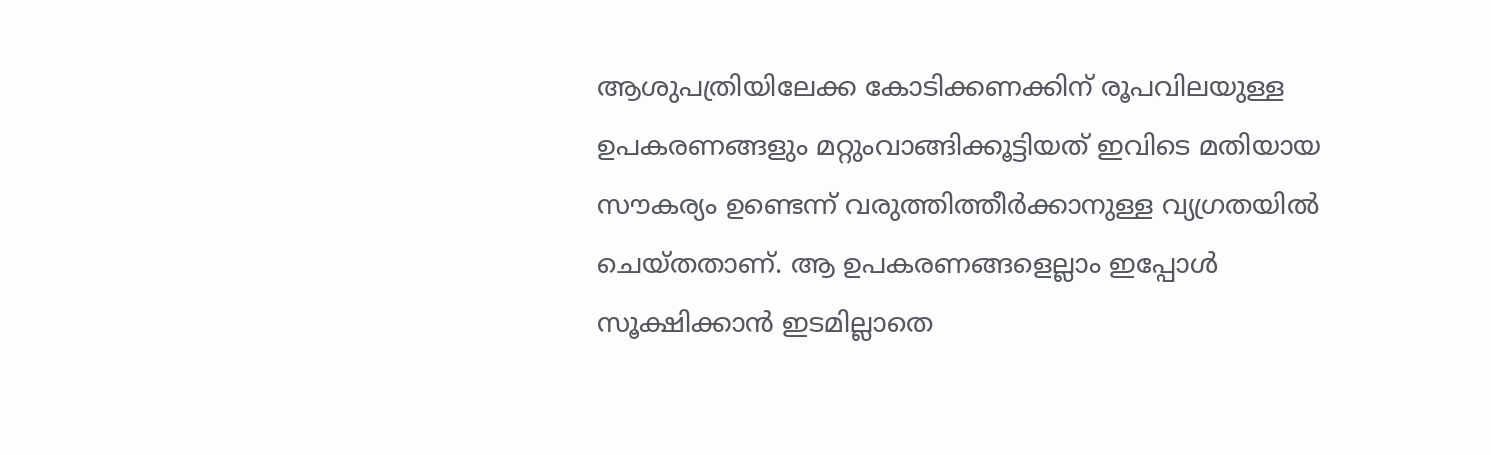ആശുപത്രിയിലേക്ക കോടിക്കണക്കിന് രൂപവിലയുള്ള ഉപകരണങ്ങളും മറ്റുംവാങ്ങിക്കൂട്ടിയത് ഇവിടെ മതിയായ സൗകര്യം ഉണ്ടെന്ന് വരുത്തിത്തീര്‍ക്കാനുള്ള വ്യഗ്രതയില്‍ ചെയ്തതാണ്. ആ ഉപകരണങ്ങളെല്ലാം ഇപ്പോള്‍ സൂക്ഷിക്കാന്‍ ഇടമില്ലാതെ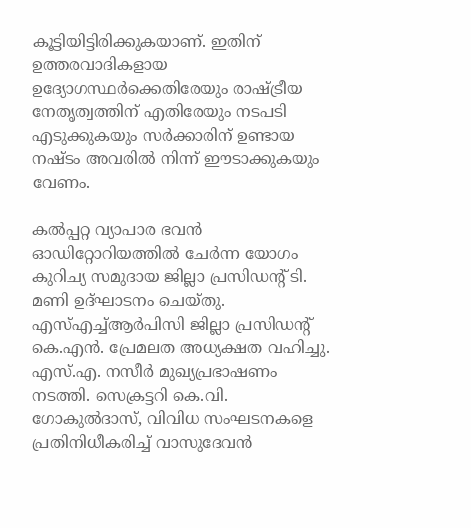കൂട്ടിയിട്ടിരിക്കുകയാണ്. ഇതിന് ഉത്തരവാദികളായ ഉദ്യോഗസ്ഥര്‍ക്കെതിരേയും രാഷ്‌‌ട്രീയ നേതൃത്വത്തിന് എതിരേയും നടപടി എടുക്കുകയും സര്‍ക്കാരിന് ഉണ്ടായ നഷ്ടം അവരില്‍ നിന്ന് ഈടാക്കുകയും വേണം.

കല്‍പ്പറ്റ വ്യാപാര ഭവന്‍ ഓഡിറ്റോറിയത്തില്‍ ചേര്‍ന്ന യോഗം കുറിച്യ സമുദായ ജില്ലാ പ്രസിഡന്‍റ് ടി. മണി ഉദ്ഘാടനം ചെയ്തു. എസ്എച്ച്ആര്‍പിസി ജില്ലാ പ്രസിഡന്‍റ് കെ.എന്‍. പ്രേമലത അധ്യക്ഷത വഹിച്ചു. എസ്.എ. നസീര്‍ മുഖ്യപ്രഭാഷണം നടത്തി. സെക്രട്ടറി കെ.വി. ഗോകുല്‍ദാസ്, വിവിധ സംഘടനകളെ പ്രതിനിധീകരിച്ച് വാസുദേവന്‍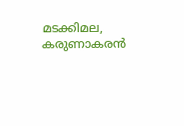മടക്കിമല, കരുണാകരന്‍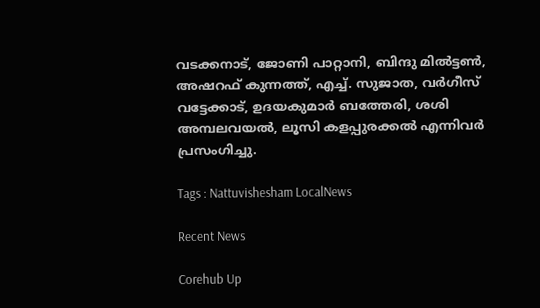വടക്കനാട്, ജോണി പാറ്റാനി, ബിന്ദു മില്‍ട്ടണ്‍, അഷറഫ് കുന്നത്ത്, എച്ച്. സുജാത, വര്‍ഗീസ് വട്ടേക്കാട്, ഉദയകുമാര്‍ ബത്തേരി, ശശി അമ്പലവയല്‍, ലൂസി കളപ്പുരക്കല്‍ എന്നിവര്‍ പ്രസംഗിച്ചു.

Tags : Nattuvishesham LocalNews

Recent News

Corehub Up